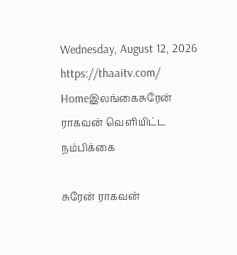Wednesday, August 12, 2026
https://thaaitv.com/
Homeஇலங்கைசுரேன் ராகவன் வெளியிட்ட நம்பிக்கை

சுரேன் ராகவன்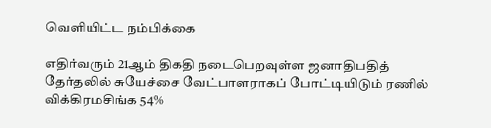வெளியிட்ட நம்பிக்கை

எதிர்வரும் 21ஆம் திகதி நடைபெறவுள்ள ஜனாதிபதித் தேர்தலில் சுயேச்சை வேட்பாளராகப் போட்டியிடும் ரணில் விக்கிரமசிங்க 54%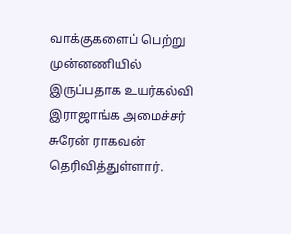வாக்குகளைப் பெற்று முன்னணியில் இருப்பதாக உயர்கல்வி இராஜாங்க அமைச்சர் சுரேன் ராகவன் தெரிவித்துள்ளார்.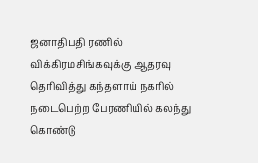ஜனாதிபதி ரணில் விக்கிரமசிங்கவுக்கு ஆதரவு தெரிவித்து கந்தளாய் நகரில் நடைபெற்ற பேரணியில் கலந்து கொண்டு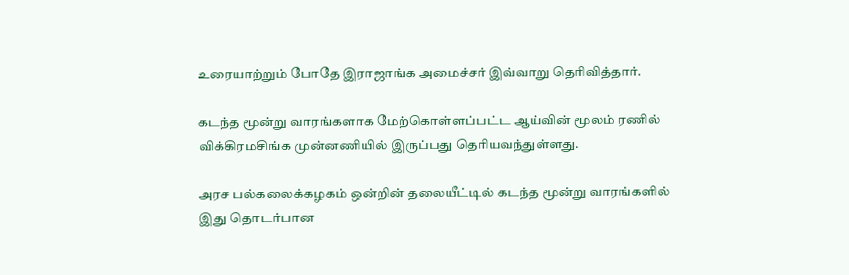உரையாற்றும் போதே இராஜாங்க அமைச்சர் இவ்வாறு தெரிவித்தார்.

கடந்த மூன்று வாரங்களாக மேற்கொள்ளப்பட்ட ஆய்வின் மூலம் ரணில் விக்கிரமசிங்க முன்னணியில் இருப்பது தெரியவந்துள்ளது.

அரச பல்கலைக்கழகம் ஒன்றின் தலையீட்டில் கடந்த மூன்று வாரங்களில் இது தொடர்பான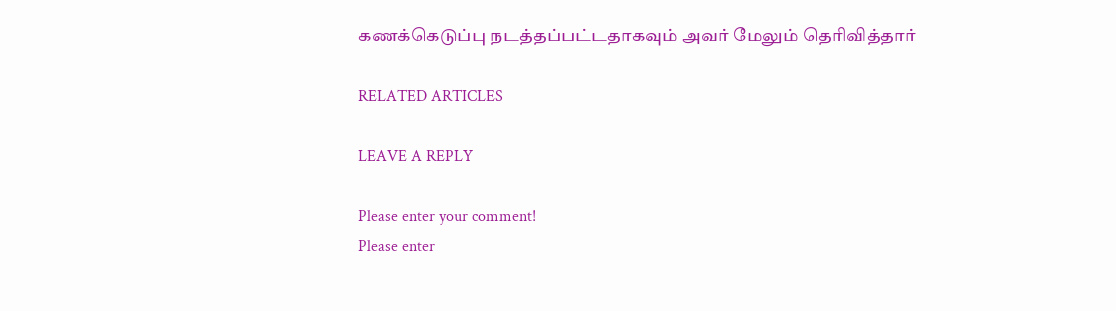கணக்கெடுப்பு நடத்தப்பட்டதாகவும் அவர் மேலும் தெரிவித்தார்

RELATED ARTICLES

LEAVE A REPLY

Please enter your comment!
Please enter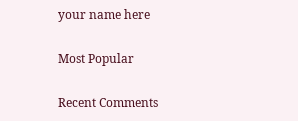your name here

Most Popular

Recent Comments